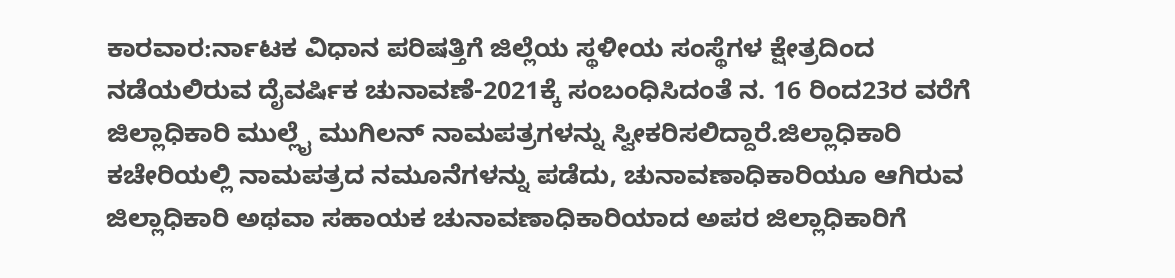ಕಾರವಾರ:ರ್ನಾಟಕ ವಿಧಾನ ಪರಿಷತ್ತಿಗೆ ಜಿಲ್ಲೆಯ ಸ್ಥಳೀಯ ಸಂಸ್ಥೆಗಳ ಕ್ಷೇತ್ರದಿಂದ ನಡೆಯಲಿರುವ ದೈವರ್ಷಿಕ ಚುನಾವಣೆ-2021ಕ್ಕೆ ಸಂಬಂಧಿಸಿದಂತೆ ನ. 16 ರಿಂದ23ರ ವರೆಗೆ ಜಿಲ್ಲಾಧಿಕಾರಿ ಮುಲ್ಲೈ ಮುಗಿಲನ್ ನಾಮಪತ್ರಗಳನ್ನು ಸ್ವೀಕರಿಸಲಿದ್ದಾರೆ.ಜಿಲ್ಲಾಧಿಕಾರಿ ಕಚೇರಿಯಲ್ಲಿ ನಾಮಪತ್ರದ ನಮೂನೆಗಳನ್ನು ಪಡೆದು, ಚುನಾವಣಾಧಿಕಾರಿಯೂ ಆಗಿರುವ ಜಿಲ್ಲಾಧಿಕಾರಿ ಅಥವಾ ಸಹಾಯಕ ಚುನಾವಣಾಧಿಕಾರಿಯಾದ ಅಪರ ಜಿಲ್ಲಾಧಿಕಾರಿಗೆ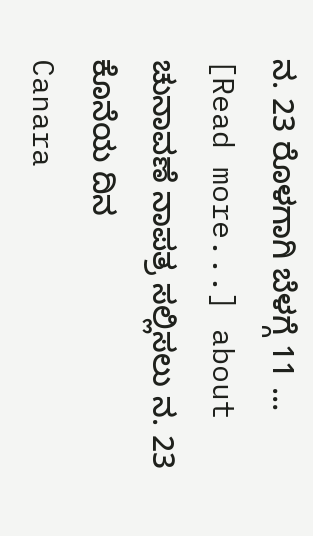ನ. 23 ರೊಳಗಾಗಿ ಬೆಳಗ್ಗೆ 11 … [Read more...] about ಚುನಾವಣೆ ನಾಪತ್ರ ಸಲ್ಲಿಸಲು ನ. 23 ಕೊನೆಯ ದಿನ
Canara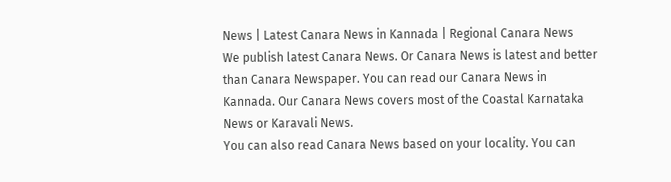News | Latest Canara News in Kannada | Regional Canara News
We publish latest Canara News. Or Canara News is latest and better than Canara Newspaper. You can read our Canara News in Kannada. Our Canara News covers most of the Coastal Karnataka News or Karavali News.
You can also read Canara News based on your locality. You can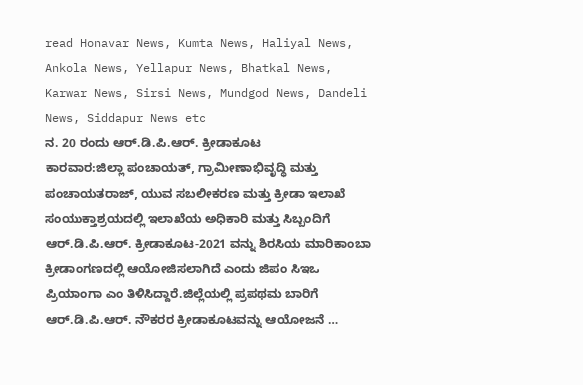read Honavar News, Kumta News, Haliyal News, Ankola News, Yellapur News, Bhatkal News, Karwar News, Sirsi News, Mundgod News, Dandeli News, Siddapur News etc
ನ. 20 ರಂದು ಆರ್.ಡಿ.ಪಿ.ಆರ್. ಕ್ರೀಡಾಕೂಟ
ಕಾರವಾರ:ಜಿಲ್ಲಾ ಪಂಚಾಯತ್, ಗ್ರಾಮೀಣಾಭಿವೃದ್ಧಿ ಮತ್ತು ಪಂಚಾಯತರಾಜ್, ಯುವ ಸಬಲೀಕರಣ ಮತ್ತು ಕ್ರೀಡಾ ಇಲಾಖೆ ಸಂಯುಕ್ತಾಶ್ರಯದಲ್ಲಿ ಇಲಾಖೆಯ ಅಧಿಕಾರಿ ಮತ್ತು ಸಿಬ್ಬಂದಿಗೆ ಆರ್.ಡಿ.ಪಿ.ಆರ್. ಕ್ರೀಡಾಕೂಟ-2021 ವನ್ನು ಶಿರಸಿಯ ಮಾರಿಕಾಂಬಾ ಕ್ರೀಡಾಂಗಣದಲ್ಲಿ ಆಯೋಜಿಸಲಾಗಿದೆ ಎಂದು ಜಿಪಂ ಸಿಇಒ ಪ್ರಿಯಾಂಗಾ ಎಂ ತಿಳಿಸಿದ್ದಾರೆ.ಜಿಲ್ಲೆಯಲ್ಲಿ ಪ್ರಪಥಮ ಬಾರಿಗೆ ಆರ್.ಡಿ.ಪಿ.ಆರ್. ನೌಕರರ ಕ್ರೀಡಾಕೂಟವನ್ನು ಆಯೋಜನೆ …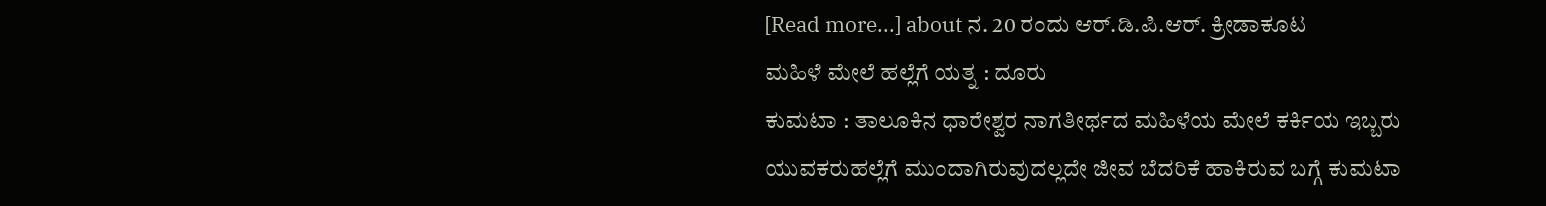[Read more...] about ನ. 20 ರಂದು ಆರ್.ಡಿ.ಪಿ.ಆರ್. ಕ್ರೀಡಾಕೂಟ
ಮಹಿಳೆ ಮೇಲೆ ಹಲ್ಲೆಗೆ ಯತ್ನ : ದೂರು
ಕುಮಟಾ : ತಾಲೂಕಿನ ಧಾರೇಶ್ವರ ನಾಗತೀರ್ಥದ ಮಹಿಳೆಯ ಮೇಲೆ ಕರ್ಕಿಯ ಇಬ್ಬರು ಯುವಕರುಹಲ್ಲೆಗೆ ಮುಂದಾಗಿರುವುದಲ್ಲದೇ ಜೀವ ಬೆದರಿಕೆ ಹಾಕಿರುವ ಬಗ್ಗೆ ಕುಮಟಾ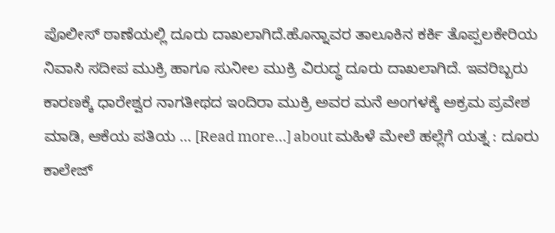ಪೊಲೀಸ್ ಠಾಣೆಯಲ್ಲಿ ದೂರು ದಾಖಲಾಗಿದೆ.ಹೊನ್ನಾವರ ತಾಲೂಕಿನ ಕರ್ಕಿ ತೊಪ್ಪಲಕೇರಿಯ ನಿವಾಸಿ ಸದೀಪ ಮುಕ್ರಿ ಹಾಗೂ ಸುನೀಲ ಮುಕ್ರಿ ವಿರುದ್ಧ ದೂರು ದಾಖಲಾಗಿದೆ. ಇವರಿಬ್ಬರು ಕಾರಣಕ್ಕೆ ಧಾರೇಶ್ವರ ನಾಗತೀಥದ ಇಂದಿರಾ ಮುಕ್ರಿ ಅವರ ಮನೆ ಅಂಗಳಕ್ಕೆ ಅಕ್ರಮ ಪ್ರವೇಶ ಮಾಡಿ, ಆಕೆಯ ಪತಿಯ … [Read more...] about ಮಹಿಳೆ ಮೇಲೆ ಹಲ್ಲೆಗೆ ಯತ್ನ : ದೂರು
ಕಾಲೇಜ್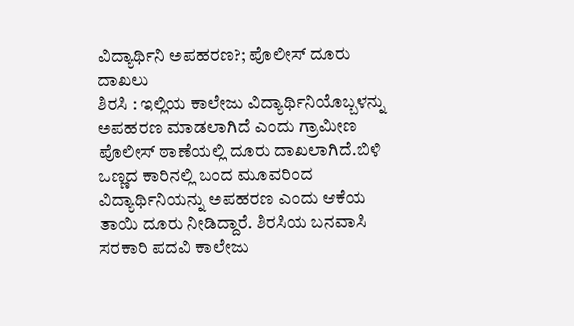ವಿದ್ಯಾರ್ಥಿನಿ ಅಪಹರಣ?; ಪೊಲೀಸ್ ದೂರು ದಾಖಲು
ಶಿರಸಿ : ಇಲ್ಲಿಯ ಕಾಲೇಜು ವಿದ್ಯಾರ್ಥಿನಿಯೊಬ್ಬಳನ್ನು ಅಪಹರಣ ಮಾಡಲಾಗಿದೆ ಎಂದು ಗ್ರಾಮೀಣ ಪೊಲೀಸ್ ಠಾಣೆಯಲ್ಲಿ ದೂರು ದಾಖಲಾಗಿದೆ.ಬಿಳಿ ಒಣ್ಣದ ಕಾರಿನಲ್ಲಿ ಬಂದ ಮೂವರಿಂದ ವಿದ್ಯಾರ್ಥಿನಿಯನ್ನು ಅಪಹರಣ ಎಂದು ಆಕೆಯ ತಾಯಿ ದೂರು ನೀಡಿದ್ದಾರೆ. ಶಿರಸಿಯ ಬನವಾಸಿ ಸರಕಾರಿ ಪದವಿ ಕಾಲೇಜು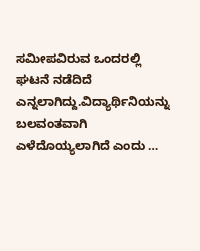ಸಮೀಪವಿರುವ ಒಂದರಲ್ಲಿ ಘಟನೆ ನಡೆದಿದೆ ಎನ್ನಲಾಗಿದ್ದು.ವಿದ್ಯಾರ್ಥಿನಿಯನ್ನು ಬಲವಂತವಾಗಿ ಎಳೆದೊಯ್ಯಲಾಗಿದೆ ಎಂದು …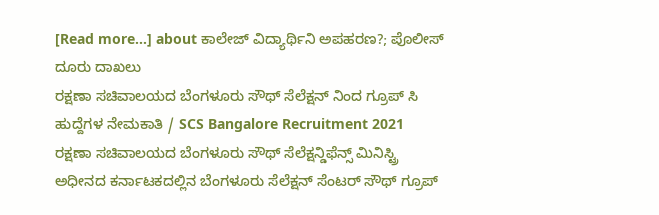[Read more...] about ಕಾಲೇಜ್ ವಿದ್ಯಾರ್ಥಿನಿ ಅಪಹರಣ?; ಪೊಲೀಸ್ ದೂರು ದಾಖಲು
ರಕ್ಷಣಾ ಸಚಿವಾಲಯದ ಬೆಂಗಳೂರು ಸೌಥ್ ಸೆಲೆಕ್ಷನ್ ನಿಂದ ಗ್ರೂಪ್ ಸಿ ಹುದ್ದೆಗಳ ನೇಮಕಾತಿ / SCS Bangalore Recruitment 2021
ರಕ್ಷಣಾ ಸಚಿವಾಲಯದ ಬೆಂಗಳೂರು ಸೌಥ್ ಸೆಲೆಕ್ಷನ್ಡಿಫೆನ್ಸ್ ಮಿನಿಸ್ಟ್ರಿ ಅಧೀನದ ಕರ್ನಾಟಕದಲ್ಲಿನ ಬೆಂಗಳೂರು ಸೆಲೆಕ್ಷನ್ ಸೆಂಟರ್ ಸೌಥ್ ಗ್ರೂಪ್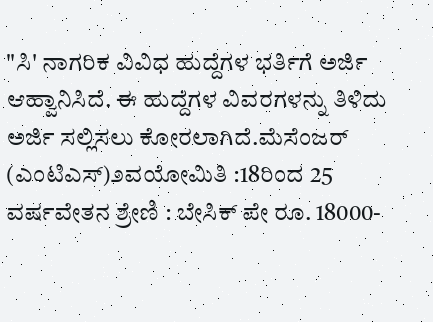"ಸಿ' ನಾಗರಿಕ ವಿವಿಧ ಹುದ್ದೆಗಳ ಭರ್ತಿಗೆ ಅರ್ಜಿ ಆಹ್ವಾನಿಸಿದೆ. ಈ ಹುದ್ದೆಗಳ ವಿವರಗಳನ್ನು ತಿಳಿದು ಅರ್ಜಿ ಸಲ್ಲಿಸಲು ಕೋರಲಾಗಿದೆ.ಮೆಸೆಂಜರ್ (ಎಂಟಿಎಸ್)೨ವಯೋಮಿತಿ :18ರಿಂದ 25 ವರ್ಷವೇತನ ಶ್ರೇಣಿ : ಬೇಸಿಕ್ ಪೇ ರೂ. 18000-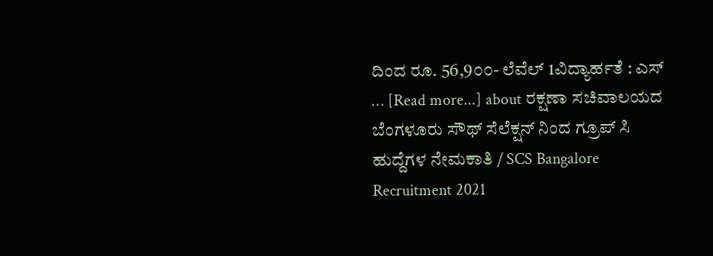ದಿಂದ ರೂ. 56,9೦೦- ಲೆವೆಲ್ 1ವಿದ್ಯಾರ್ಹತೆ : ಎಸ್ … [Read more...] about ರಕ್ಷಣಾ ಸಚಿವಾಲಯದ ಬೆಂಗಳೂರು ಸೌಥ್ ಸೆಲೆಕ್ಷನ್ ನಿಂದ ಗ್ರೂಪ್ ಸಿ ಹುದ್ದೆಗಳ ನೇಮಕಾತಿ / SCS Bangalore Recruitment 2021